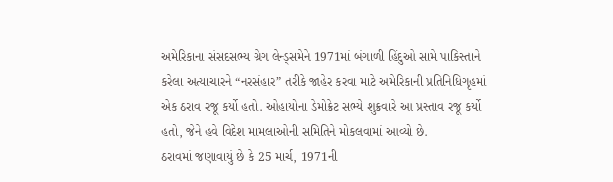અમેરિકાના સંસદસભ્ય ગ્રેગ લેન્ડ્સમેને 1971માં બંગાળી હિંદુઓ સામે પાકિસ્તાને કરેલા અત્યાચારને “નરસંહાર” તરીકે જાહેર કરવા માટે અમેરિકાની પ્રતિનિધિગૃહમાં એક ઠરાવ રજૂ કર્યો હતો. ઓહાયોના ડેમોક્રેટ સભ્યે શુક્રવારે આ પ્રસ્તાવ રજૂ કર્યો હતો, જેને હવે વિદેશ મામલાઓની સમિતિને મોકલવામાં આવ્યો છે.
ઠરાવમાં જણાવાયું છે કે 25 માર્ચ, 1971ની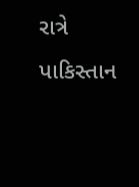રાત્રે પાકિસ્તાન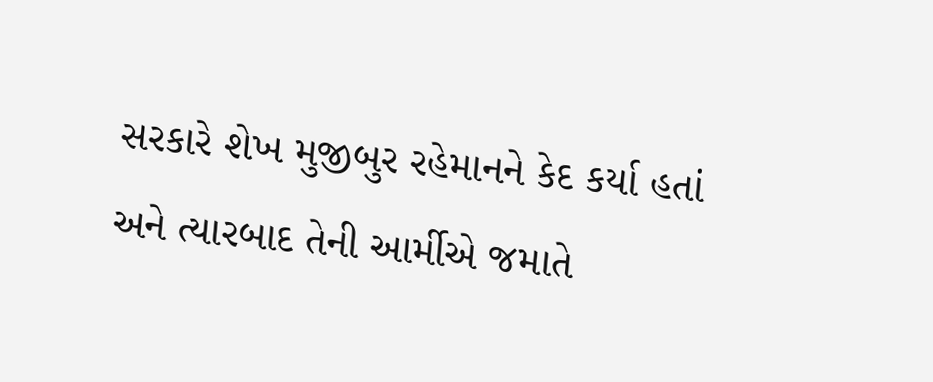સરકારે શેખ મુજીબુર રહેમાનને કેદ કર્યા હતાં અને ત્યારબાદ તેની આર્મીએ જમાતે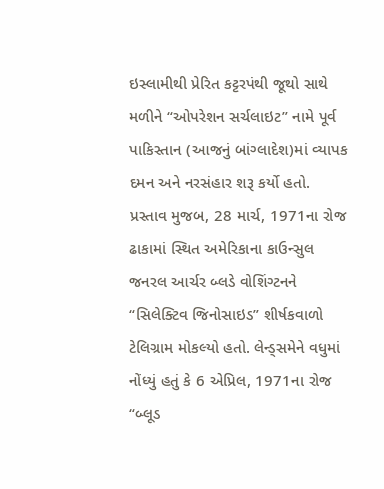ઇસ્લામીથી પ્રેરિત કટ્ટરપંથી જૂથો સાથે મળીને “ઓપરેશન સર્ચલાઇટ” નામે પૂર્વ પાકિસ્તાન (આજનું બાંગ્લાદેશ)માં વ્યાપક દમન અને નરસંહાર શરૂ કર્યો હતો.
પ્રસ્તાવ મુજબ, 28 માર્ચ, 1971ના રોજ ઢાકામાં સ્થિત અમેરિકાના કાઉન્સુલ જનરલ આર્ચર બ્લડે વોશિંગ્ટનને “સિલેક્ટિવ જિનોસાઇડ” શીર્ષકવાળો ટેલિગ્રામ મોકલ્યો હતો. લેન્ડ્સમેને વધુમાં નોંધ્યું હતું કે 6 એપ્રિલ, 1971ના રોજ “બ્લૂડ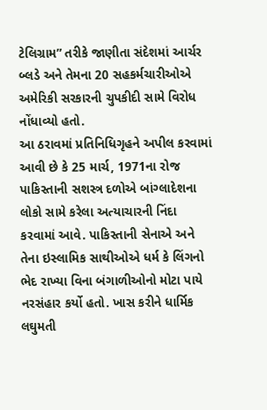ટેલિગ્રામ” તરીકે જાણીતા સંદેશમાં આર્ચર બ્લડે અને તેમના 20 સહકર્મચારીઓએ અમેરિકી સરકારની ચુપકીદી સામે વિરોધ નોંધાવ્યો હતો.
આ ઠરાવમાં પ્રતિનિધિગૃહને અપીલ કરવામાં આવી છે કે 25 માર્ચ, 1971ના રોજ પાકિસ્તાની સશસ્ત્ર દળોએ બાંગ્લાદેશના લોકો સામે કરેલા અત્યાચારની નિંદા કરવામાં આવે. પાકિસ્તાની સેનાએ અને તેના ઇસ્લામિક સાથીઓએ ધર્મ કે લિંગનો ભેદ રાખ્યા વિના બંગાળીઓનો મોટા પાયે નરસંહાર કર્યો હતો. ખાસ કરીને ધાર્મિક લઘુમતી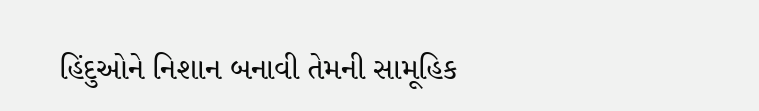હિંદુઓને નિશાન બનાવી તેમની સામૂહિક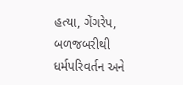હત્યા, ગેંગરેપ, બળજબરીથી ધર્મપરિવર્તન અને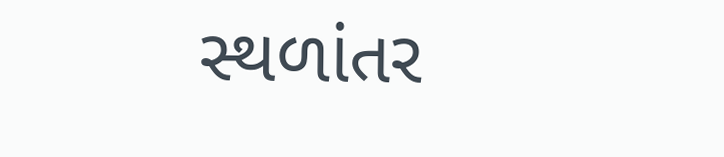સ્થળાંતર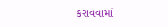કરાવવામાં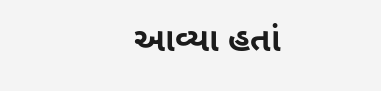આવ્યા હતાં